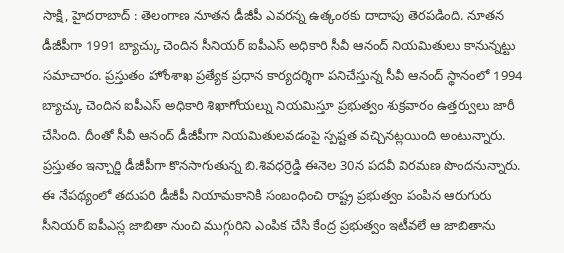సాక్షి, హైదరాబాద్ : తెలంగాణ నూతన డీజీపీ ఎవరన్న ఉత్కంఠకు దాదాపు తెరపడింది. నూతన డీజీపీగా 1991 బ్యాచ్కు చెందిన సీనియర్ ఐపీఎస్ అధికారి సీవీ ఆనంద్ నియమితులు కానున్నట్టు సమాచారం. ప్రస్తుతం హోంశాఖ ప్రత్యేక ప్రధాన కార్యదర్శిగా పనిచేస్తున్న సీవీ ఆనంద్ స్థానంలో 1994 బ్యాచ్కు చెందిన ఐపీఎస్ అధికారి శిఖాగోయల్ను నియమిస్తూ ప్రభుత్వం శుక్రవారం ఉత్తర్వులు జారీ చేసింది. దీంతో సీవీ ఆనంద్ డీజీపీగా నియమితులవడంపై స్పష్టత వచ్చినట్లయింది అంటున్నారు. ప్రస్తుతం ఇన్చార్జి డీజీపీగా కొనసాగుతున్న బి.శివధర్రెడ్డి ఈనెల 30న పదవీ విరమణ పొందనున్నారు.
ఈ నేపథ్యంలో తదుపరి డీజీపీ నియామకానికి సంబంధించి రాష్ట్ర ప్రభుత్వం పంపిన ఆరుగురు సీనియర్ ఐపీఎస్ల జాబితా నుంచి ముగ్గురిని ఎంపిక చేసి కేంద్ర ప్రభుత్వం ఇటీవలే ఆ జాబితాను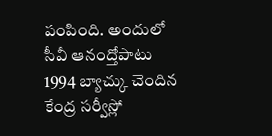పంపింది. అందులో సీవీ ఆనంద్తోపాటు 1994 బ్యాచ్కు చెందిన కేంద్ర సర్వీస్లో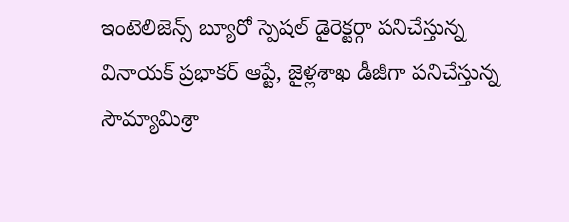ఇంటెలిజెన్స్ బ్యూరో స్పెషల్ డైరెక్టర్గా పనిచేస్తున్న వినాయక్ ప్రభాకర్ ఆప్టే, జైళ్లశాఖ డీజీగా పనిచేస్తున్న సౌమ్యామిశ్రా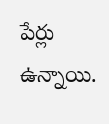పేర్లు ఉన్నాయి.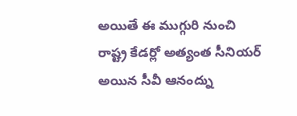అయితే ఈ ముగ్గురి నుంచి రాష్ట్ర కేడర్లో అత్యంత సీనియర్ అయిన సీవీ ఆనంద్ను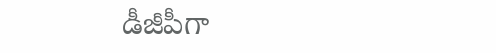డీజీపీగా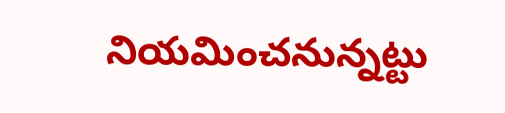నియమించనున్నట్టు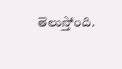తెలుస్తోంది.